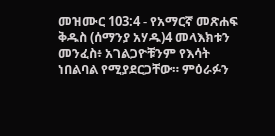መዝሙር 103:4 - የአማርኛ መጽሐፍ ቅዱስ (ሰማንያ አሃዱ)4 መላእክቱን መንፈስ፥ አገልጋዮቹንም የእሳት ነበልባል የሚያደርጋቸው። ምዕራፉን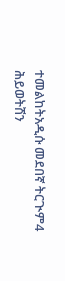ተመልከትአዲሱ መደበኛ ትርጒም4 ሕይወትሽን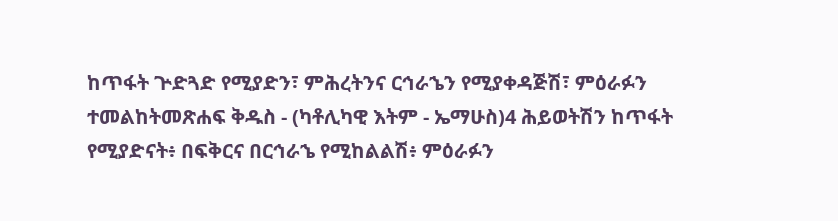ከጥፋት ጕድጓድ የሚያድን፣ ምሕረትንና ርኅራኄን የሚያቀዳጅሽ፣ ምዕራፉን ተመልከትመጽሐፍ ቅዱስ - (ካቶሊካዊ እትም - ኤማሁስ)4 ሕይወትሽን ከጥፋት የሚያድናት፥ በፍቅርና በርኅራኄ የሚከልልሽ፥ ምዕራፉን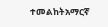ተመልከትአማርኛ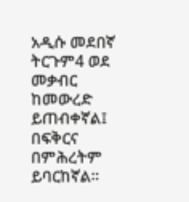አዲሱ መደበኛ ትርጉም4 ወደ መቃብር ከመውረድ ይጠብቀኛል፤ በፍቅርና በምሕረትም ይባርከኛል።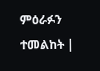ምዕራፉን ተመልከት |